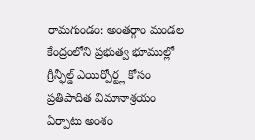రామగుండం: అంతర్గాం మండల కేంద్రంలోని ప్రభుత్వ భూముల్లో గ్రీన్ఫీల్డ్ ఎయిర్పోర్ట్ల కోసం ప్రతిపాదిత విమానాశ్రయం ఏర్పాటు అంశం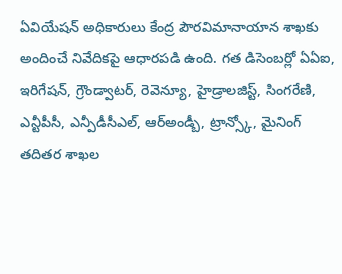ఏవియేషన్ అధికారులు కేంద్ర పౌరవిమానాయాన శాఖకు అందించే నివేదికపై ఆధారపడి ఉంది. గత డిసెంబర్లో ఏఏఐ, ఇరిగేషన్, గ్రౌండ్వాటర్, రెవెన్యూ, హైడ్రాలజిస్ట్, సింగరేణి, ఎన్టీపీసీ, ఎన్పీడీసీఎల్, ఆర్అండ్బీ, ట్రాన్స్కో, మైనింగ్ తదితర శాఖల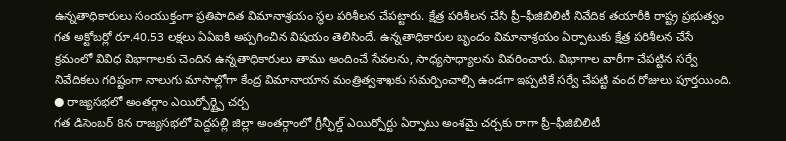ఉన్నతాధికారులు సంయుక్తంగా ప్రతిపాదిత విమానాశ్రయం స్థల పరిశీలన చేపట్టారు. క్షేత్ర పరిశీలన చేసి ప్రీ–ఫీజిబిలిటీ నివేదిక తయారీకి రాష్ట్ర ప్రభుత్వం గత అక్టోబర్లో రూ.40.53 లక్షలు ఏఏఐకి అప్పగించిన విషయం తెలిసిందే. ఉన్నతాధికారుల బృందం విమానాశ్రయం ఏర్పాటుకు క్షేత్ర పరిశీలన చేసే క్రమంలో వివిధ విభాగాలకు చెందిన ఉన్నతాధికారులు తాము అందించే సేవలను, సాధ్యసాధ్యాలను వివరించారు. విభాగాల వారీగా చేపట్టిన సర్వే నివేదికలు గరిష్టంగా నాలుగు మాసాల్లోగా కేంద్ర విమానాయాన మంత్రిత్వశాఖకు సమర్పించాల్సి ఉండగా ఇప్పటికే సర్వే చేపట్టి వంద రోజులు పూర్తయింది.
● రాజ్యసభలో అంతర్గాం ఎయిర్పోర్ట్పై చర్చ
గత డిసెంబర్ 8న రాజ్యసభలో పెద్దపల్లి జిల్లా అంతర్గాంలో గ్రీన్ఫీల్డ్ ఎయిర్పోర్టు ఏర్పాటు అంశమై చర్చకు రాగా ప్రీ–ఫీజిబిలిటీ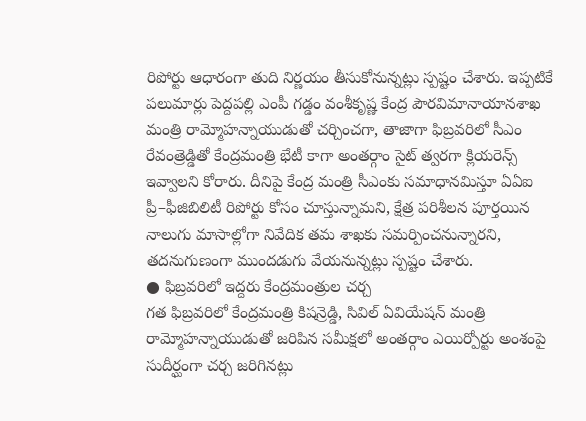రిపోర్టు ఆధారంగా తుది నిర్ణయం తీసుకోనున్నట్లు స్పష్టం చేశారు. ఇప్పటికే పలుమార్లు పెద్దపల్లి ఎంపీ గడ్డం వంశీకృష్ణ కేంద్ర పౌరవిమానాయానశాఖ మంత్రి రామ్మోహన్నాయుడుతో చర్చించగా, తాజాగా ఫిబ్రవరిలో సీఎం రేవంత్రెడ్డితో కేంద్రమంత్రి భేటీ కాగా అంతర్గాం సైట్ త్వరగా క్లియరెన్స్ ఇవ్వాలని కోరారు. దీనిపై కేంద్ర మంత్రి సీఎంకు సమాధానమిస్తూ ఏఏఐ ప్రీ–ఫీజిబిలిటీ రిపోర్టు కోసం చూస్తున్నామని, క్షేత్ర పరిశీలన పూర్తయిన నాలుగు మాసాల్లోగా నివేదిక తమ శాఖకు సమర్పించనున్నారని, తదనుగుణంగా ముందడుగు వేయనున్నట్లు స్పష్టం చేశారు.
● ఫిబ్రవరిలో ఇద్దరు కేంద్రమంత్రుల చర్చ
గత ఫిబ్రవరిలో కేంద్రమంత్రి కిషన్రెడ్డి, సివిల్ ఏవియేషన్ మంత్రి రామ్మోహన్నాయుడుతో జరిపిన సమీక్షలో అంతర్గాం ఎయిర్పోర్టు అంశంపై సుదీర్ఘంగా చర్చ జరిగినట్లు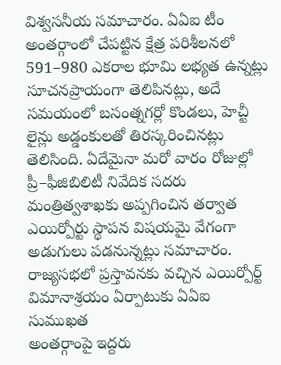విశ్వసనీయ సమాచారం. ఏఏఐ టీం అంతర్గాంలో చేపట్టిన క్షేత్ర పరిశీలనలో 591–980 ఎకరాల భూమి లభ్యత ఉన్నట్లు సూచనప్రాయంగా తెలిపినట్లు, అదే సమయంలో బసంత్నగర్లో కొండలు, హెచ్టీ లైన్లు అడ్డంకులతో తిరస్కరించినట్లు తెలిసింది. ఏదేమైనా మరో వారం రోజుల్లో ప్రీ–ఫీజిబిలిటీ నివేదిక సదరు మంత్రిత్వశాఖకు అప్పగించిన తర్వాత ఎయిర్పోర్టు స్థాపన విషయమై వేగంగా అడుగులు పడనున్నట్లు సమాచారం.
రాజ్యసభలో ప్రస్తావనకు వచ్చిన ఎయిర్పోర్ట్
విమానాశ్రయం ఏర్పాటుకు ఏఏఐ సుముఖత
అంతర్గాంపై ఇద్దరు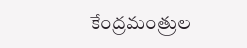కేంద్రమంత్రుల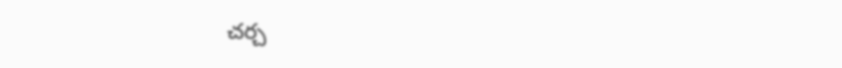చర్చ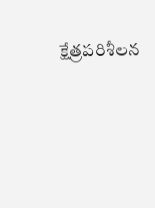క్షేత్రపరిశీలన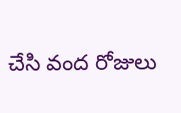చేసి వంద రోజులు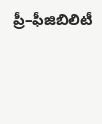ప్రీ–ఫీజిబిలిటీ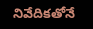నివేదికతోనే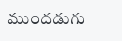ముందడుగు